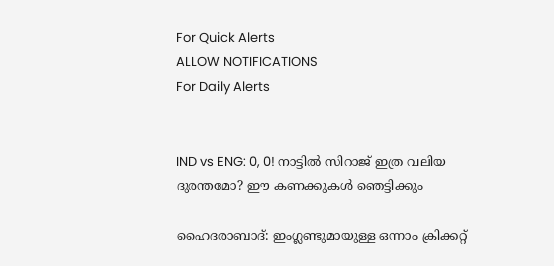For Quick Alerts
ALLOW NOTIFICATIONS
For Daily Alerts


IND vs ENG: 0, 0! നാട്ടില്‍ സിറാജ് ഇത്ര വലിയ ദുരന്തമോ? ഈ കണക്കുകള്‍ ഞെട്ടിക്കും

ഹൈദരാബാദ്: ഇംഗ്ലണ്ടുമായുള്ള ഒന്നാം ക്രിക്കറ്റ്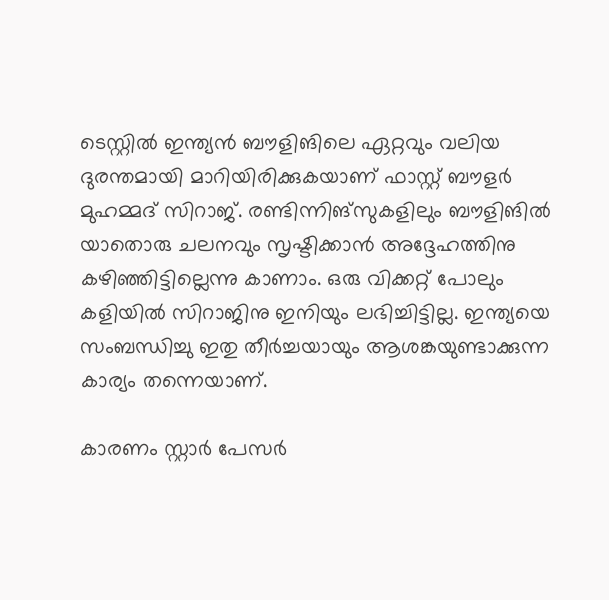ടെസ്റ്റില്‍ ഇന്ത്യന്‍ ബൗളിങിലെ ഏറ്റവും വലിയ ദുരന്തമായി മാറിയിരിക്കുകയാണ് ഫാസ്റ്റ് ബൗളര്‍ മുഹമ്മദ് സിറാജ്. രണ്ടിന്നിങ്‌സുകളിലും ബൗളിങില്‍ യാതൊരു ചലനവും സൃഷ്ടിക്കാന്‍ അദ്ദേഹത്തിനു കഴിഞ്ഞിട്ടില്ലെന്നു കാണാം. ഒരു വിക്കറ്റ് പോലും കളിയില്‍ സിറാജിനു ഇനിയും ലഭിച്ചിട്ടില്ല. ഇന്ത്യയെ സംബന്ധിച്ചു ഇതു തീര്‍ച്ചയായും ആശങ്കയുണ്ടാക്കുന്ന കാര്യം തന്നെയാണ്.

കാരണം സ്റ്റാര്‍ പേസര്‍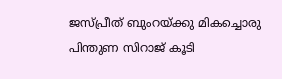ജസ്പ്രീത് ബുംറയ്ക്കു മികച്ചൊരു പിന്തുണ സിറാജ് കൂടി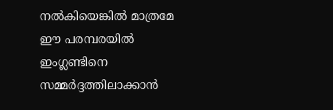നല്‍കിയെങ്കില്‍ മാത്രമേ ഈ പരമ്പരയില്‍ ഇംഗ്ലണ്ടിനെ സമ്മര്‍ദ്ദത്തിലാക്കാന്‍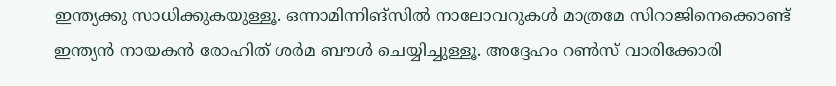ഇന്ത്യക്കു സാധിക്കുകയുള്ളൂ. ഒന്നാമിന്നിങ്‌സില്‍ നാലോവറുകള്‍ മാത്രമേ സിറാജിനെക്കൊണ്ട് ഇന്ത്യന്‍ നായകന്‍ രോഹിത് ശര്‍മ ബൗള്‍ ചെയ്യിച്ചുള്ളൂ. അദ്ദേഹം റണ്‍സ് വാരിക്കോരി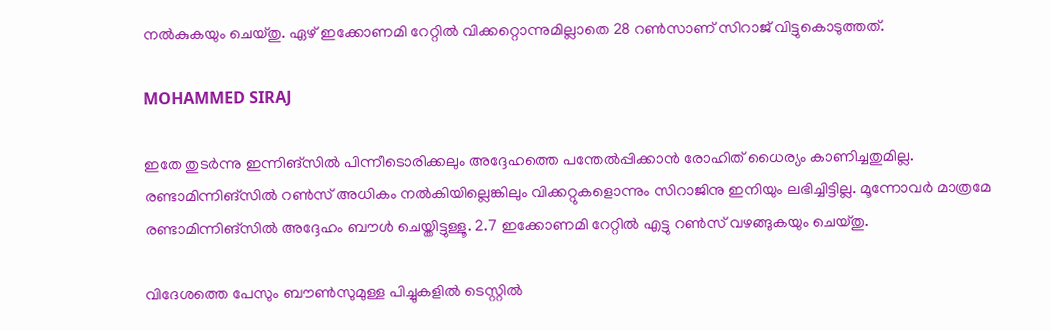നല്‍കുകയും ചെയ്തു. ഏഴ് ഇക്കോണമി റേറ്റില്‍ വിക്കറ്റൊന്നുമില്ലാതെ 28 റണ്‍സാണ് സിറാജ് വിട്ടുകൊടുത്തത്.

MOHAMMED SIRAJ

ഇതേ തുടര്‍ന്നു ഇന്നിങ്‌സില്‍ പിന്നീടൊരിക്കലും അദ്ദേഹത്തെ പന്തേല്‍പ്പിക്കാന്‍ രോഹിത് ധൈര്യം കാണിച്ചതുമില്ല. രണ്ടാമിന്നിങ്‌സില്‍ റണ്‍സ് അധികം നല്‍കിയില്ലെങ്കിലും വിക്കറ്റുകളൊന്നും സിറാജിനു ഇനിയും ലഭിച്ചിട്ടില്ല. മൂന്നോവര്‍ മാത്രമേ രണ്ടാമിന്നിങ്‌സില്‍ അദ്ദേഹം ബൗള്‍ ചെയ്തിട്ടുള്ളൂ. 2.7 ഇക്കോണമി റേറ്റില്‍ എട്ടു റണ്‍സ് വഴങ്ങുകയും ചെയ്തു.

വിദേശത്തെ പേസും ബൗണ്‍സുമുള്ള പിച്ചുകളില്‍ ടെസ്റ്റില്‍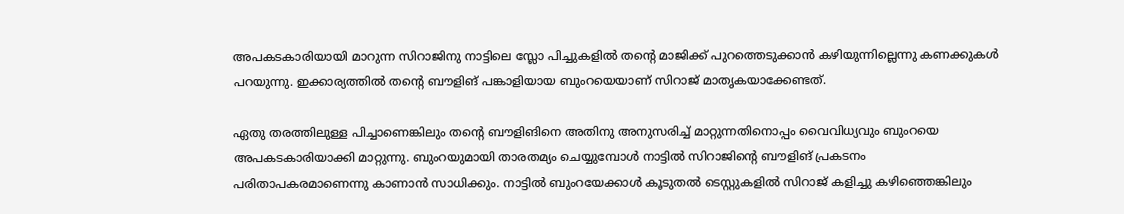അപകടകാരിയായി മാറുന്ന സിറാജിനു നാട്ടിലെ സ്ലോ പിച്ചുകളില്‍ തന്റെ മാജിക്ക് പുറത്തെടുക്കാന്‍ കഴിയുന്നില്ലെന്നു കണക്കുകള്‍ പറയുന്നു. ഇക്കാര്യത്തില്‍ തന്റെ ബൗളിങ് പങ്കാളിയായ ബുംറയെയാണ് സിറാജ് മാതൃകയാക്കേണ്ടത്.

ഏതു തരത്തിലുള്ള പിച്ചാണെങ്കിലും തന്റെ ബൗളിങിനെ അതിനു അനുസരിച്ച് മാറ്റുന്നതിനൊപ്പം വൈവിധ്യവും ബുംറയെ അപകടകാരിയാക്കി മാറ്റുന്നു. ബുംറയുമായി താരതമ്യം ചെയ്യുമ്പോള്‍ നാട്ടില്‍ സിറാജിന്റെ ബൗളിങ് പ്രകടനം പരിതാപകരമാണെന്നു കാണാന്‍ സാധിക്കും. നാട്ടില്‍ ബുംറയേക്കാള്‍ കൂടുതല്‍ ടെസ്റ്റുകളില്‍ സിറാജ് കളിച്ചു കഴിഞ്ഞെങ്കിലും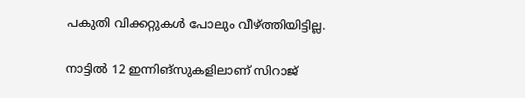പകുതി വിക്കറ്റുകള്‍ പോലും വീഴ്ത്തിയിട്ടില്ല.

നാട്ടില്‍ 12 ഇന്നിങ്‌സുകളിലാണ് സിറാജ്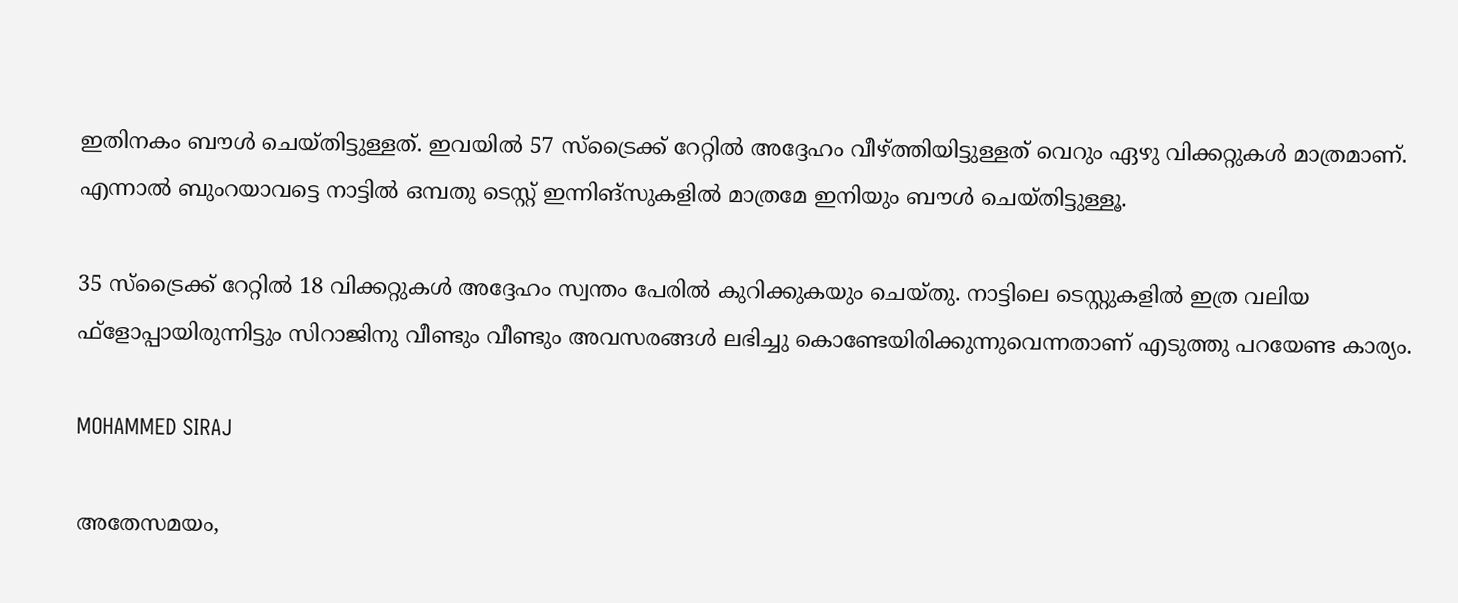ഇതിനകം ബൗള്‍ ചെയ്തിട്ടുള്ളത്. ഇവയില്‍ 57 സ്‌ട്രൈക്ക് റേറ്റില്‍ അദ്ദേഹം വീഴ്ത്തിയിട്ടുള്ളത് വെറും ഏഴു വിക്കറ്റുകള്‍ മാത്രമാണ്. എന്നാല്‍ ബുംറയാവട്ടെ നാട്ടില്‍ ഒമ്പതു ടെസ്റ്റ് ഇന്നിങ്‌സുകളില്‍ മാത്രമേ ഇനിയും ബൗള്‍ ചെയ്തിട്ടുള്ളൂ.

35 സ്‌ട്രൈക്ക് റേറ്റില്‍ 18 വിക്കറ്റുകള്‍ അദ്ദേഹം സ്വന്തം പേരില്‍ കുറിക്കുകയും ചെയ്തു. നാട്ടിലെ ടെസ്റ്റുകളില്‍ ഇത്ര വലിയ ഫ്‌ളോപ്പായിരുന്നിട്ടും സിറാജിനു വീണ്ടും വീണ്ടും അവസരങ്ങള്‍ ലഭിച്ചു കൊണ്ടേയിരിക്കുന്നുവെന്നതാണ് എടുത്തു പറയേണ്ട കാര്യം.

MOHAMMED SIRAJ

അതേസമയം,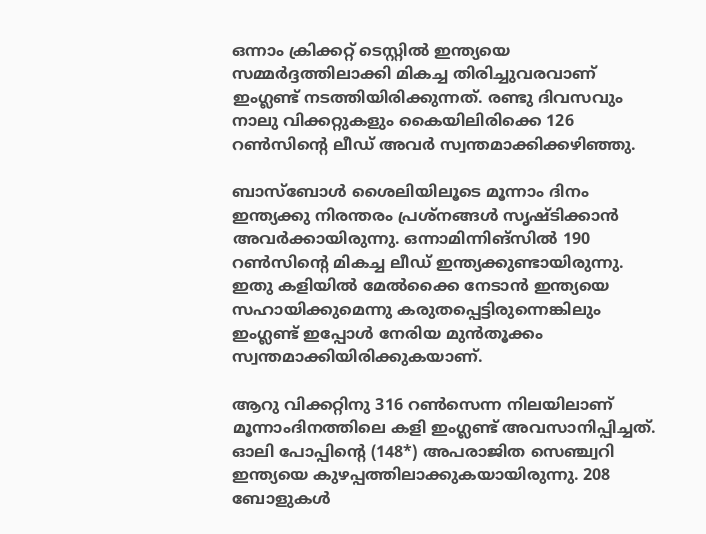ഒന്നാം ക്രിക്കറ്റ് ടെസ്റ്റില്‍ ഇന്ത്യയെ സമ്മര്‍ദ്ദത്തിലാക്കി മികച്ച തിരിച്ചുവരവാണ് ഇംഗ്ലണ്ട് നടത്തിയിരിക്കുന്നത്. രണ്ടു ദിവസവും നാലു വിക്കറ്റുകളും കൈയിലിരിക്കെ 126 റണ്‍സിന്റെ ലീഡ് അവര്‍ സ്വന്തമാക്കിക്കഴിഞ്ഞു.

ബാസ്‌ബോള്‍ ശൈലിയിലൂടെ മൂന്നാം ദിനം ഇന്ത്യക്കു നിരന്തരം പ്രശ്‌നങ്ങള്‍ സൃഷ്ടിക്കാന്‍ അവര്‍ക്കായിരുന്നു. ഒന്നാമിന്നിങ്‌സില്‍ 190 റണ്‍സിന്റെ മികച്ച ലീഡ് ഇന്ത്യക്കുണ്ടായിരുന്നു. ഇതു കളിയില്‍ മേല്‍ക്കൈ നേടാന്‍ ഇന്ത്യയെ സഹായിക്കുമെന്നു കരുതപ്പെട്ടിരുന്നെങ്കിലും ഇംഗ്ലണ്ട് ഇപ്പോള്‍ നേരിയ മുന്‍തൂക്കം സ്വന്തമാക്കിയിരിക്കുകയാണ്.

ആറു വിക്കറ്റിനു 316 റണ്‍സെന്ന നിലയിലാണ് മൂന്നാംദിനത്തിലെ കളി ഇംഗ്ലണ്ട് അവസാനിപ്പിച്ചത്. ഓലി പോപ്പിന്റെ (148*) അപരാജിത സെഞ്ച്വറി ഇന്ത്യയെ കുഴപ്പത്തിലാക്കുകയായിരുന്നു. 208 ബോളുകള്‍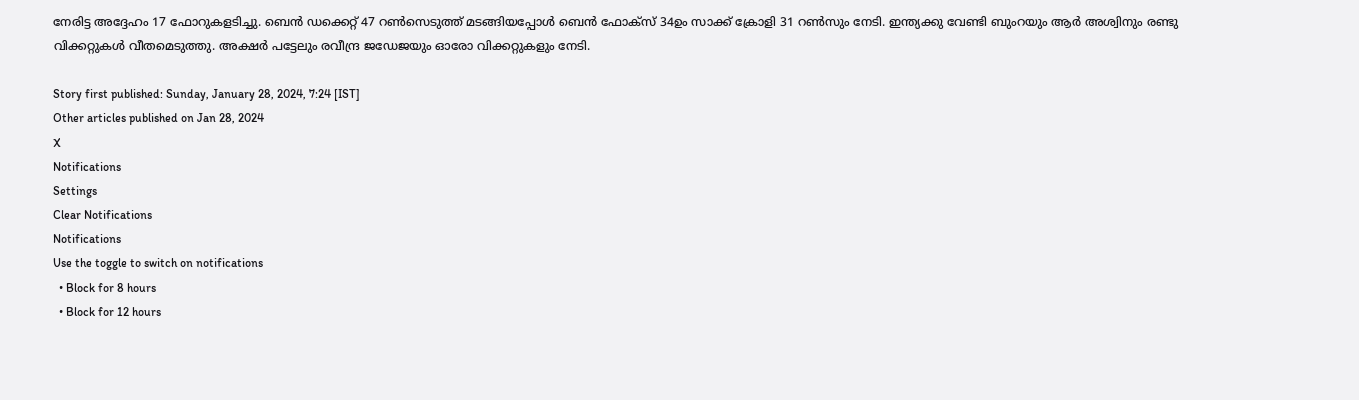നേരിട്ട അദ്ദേഹം 17 ഫോറുകളടിച്ചു. ബെന്‍ ഡക്കെറ്റ് 47 റണ്‍സെടുത്ത് മടങ്ങിയപ്പോള്‍ ബെന്‍ ഫോക്‌സ് 34ഉം സാക്ക് ക്രോളി 31 റണ്‍സും നേടി. ഇന്ത്യക്കു വേണ്ടി ബുംറയും ആര്‍ അശ്വിനും രണ്ടു വിക്കറ്റുകള്‍ വീതമെടുത്തു. അക്ഷര്‍ പട്ടേലും രവീന്ദ്ര ജഡേജയും ഓരോ വിക്കറ്റുകളും നേടി.

Story first published: Sunday, January 28, 2024, 7:24 [IST]
Other articles published on Jan 28, 2024
X
Notifications
Settings
Clear Notifications
Notifications
Use the toggle to switch on notifications
  • Block for 8 hours
  • Block for 12 hours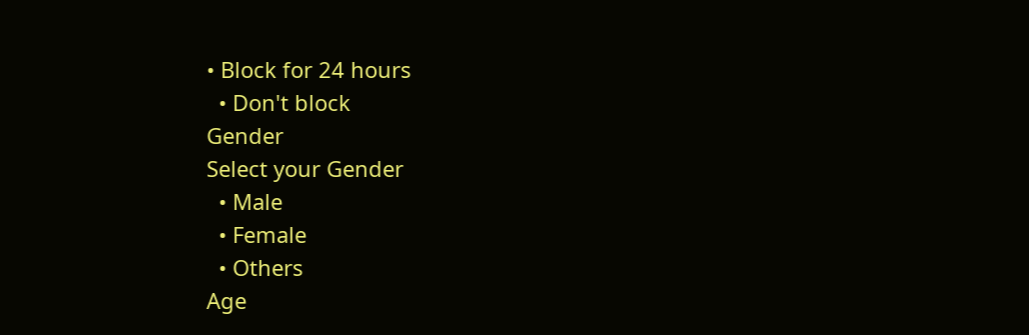• Block for 24 hours
  • Don't block
Gender
Select your Gender
  • Male
  • Female
  • Others
Age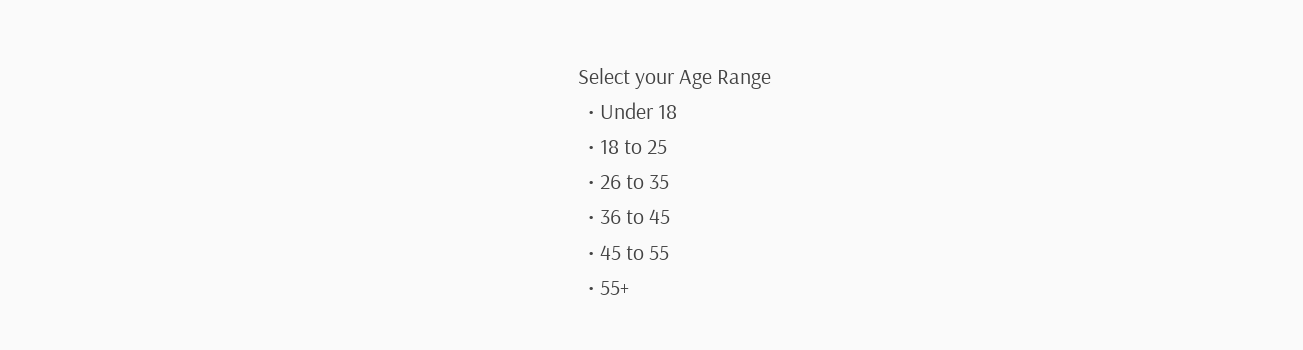Select your Age Range
  • Under 18
  • 18 to 25
  • 26 to 35
  • 36 to 45
  • 45 to 55
  • 55+